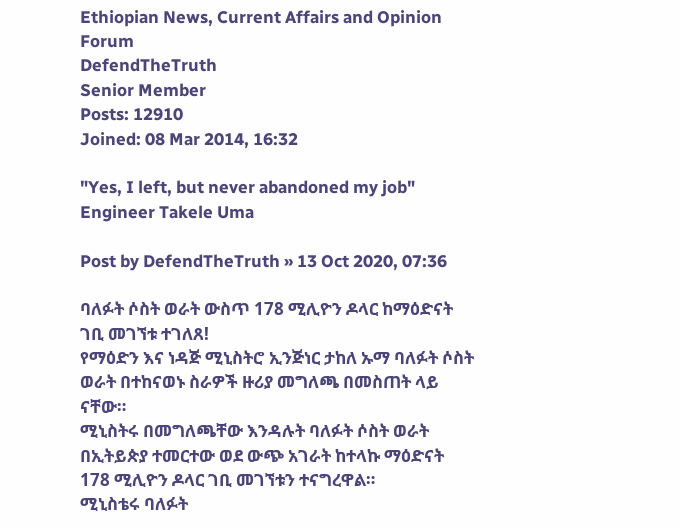Ethiopian News, Current Affairs and Opinion Forum
DefendTheTruth
Senior Member
Posts: 12910
Joined: 08 Mar 2014, 16:32

"Yes, I left, but never abandoned my job" Engineer Takele Uma

Post by DefendTheTruth » 13 Oct 2020, 07:36

ባለፉት ሶስት ወራት ውስጥ 178 ሚሊዮን ዶላር ከማዕድናት ገቢ መገኘቱ ተገለጸ!
የማዕድን እና ነዳጅ ሚኒስትሮ ኢንጅነር ታከለ ኡማ ባለፉት ሶስት ወራት በተከናወኑ ስራዎች ዙሪያ መግለጫ በመስጠት ላይ ናቸው።
ሚኒስትሩ በመግለጫቸው እንዳሉት ባለፉት ሶስት ወራት በኢትይጵያ ተመርተው ወደ ውጭ አገራት ከተላኩ ማዕድናት 178 ሚሊዮን ዶላር ገቢ መገኘቱን ተናግረዋል።
ሚኒስቴሩ ባለፉት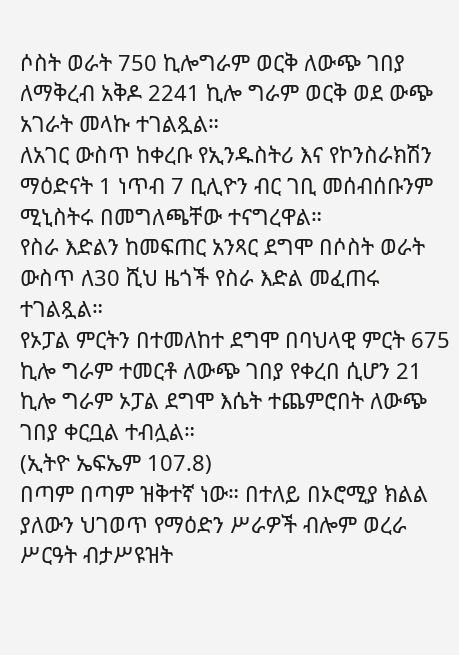ሶስት ወራት 750 ኪሎግራም ወርቅ ለውጭ ገበያ ለማቅረብ አቅዶ 2241 ኪሎ ግራም ወርቅ ወደ ውጭ አገራት መላኩ ተገልጿል።
ለአገር ውስጥ ከቀረቡ የኢንዱስትሪ እና የኮንስራክሽን ማዕድናት 1 ነጥብ 7 ቢሊዮን ብር ገቢ መሰብሰቡንም ሚኒስትሩ በመግለጫቸው ተናግረዋል።
የስራ እድልን ከመፍጠር አንጻር ደግሞ በሶስት ወራት ውስጥ ለ30 ሺህ ዜጎች የስራ እድል መፈጠሩ ተገልጿል።
የኦፓል ምርትን በተመለከተ ደግሞ በባህላዊ ምርት 675 ኪሎ ግራም ተመርቶ ለውጭ ገበያ የቀረበ ሲሆን 21 ኪሎ ግራም ኦፓል ደግሞ እሴት ተጨምሮበት ለውጭ ገበያ ቀርቧል ተብሏል።
(ኢትዮ ኤፍኤም 107.8)
በጣም በጣም ዝቅተኛ ነው። በተለይ በኦሮሚያ ክልል ያለውን ህገወጥ የማዕድን ሥራዎች ብሎም ወረራ ሥርዓት ብታሥዩዝት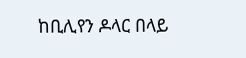ከቢሊየን ዶላር በላይ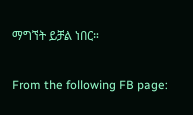ማግኘት ይቻል ነበር።

From the following FB page: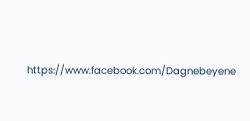https://www.facebook.com/Dagnebeyene